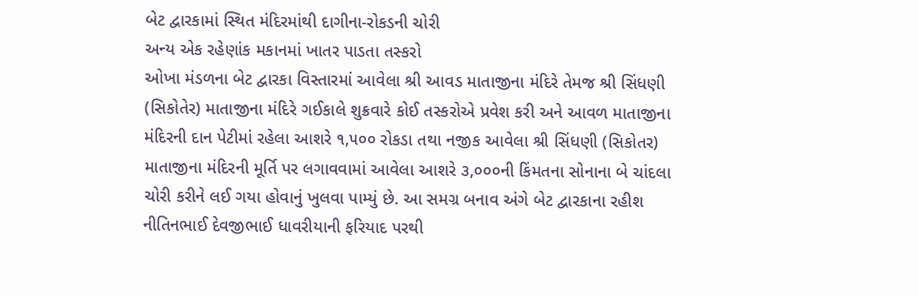બેટ દ્વારકામાં સ્થિત મંદિરમાંથી દાગીના-રોકડની ચોરી
અન્ય એક રહેણાંક મકાનમાં ખાતર પાડતા તસ્કરો
ઓખા મંડળના બેટ દ્વારકા વિસ્તારમાં આવેલા શ્રી આવડ માતાજીના મંદિરે તેમજ શ્રી સિંધણી (સિકોતેર) માતાજીના મંદિરે ગઈકાલે શુક્રવારે કોઈ તસ્કરોએ પ્રવેશ કરી અને આવળ માતાજીના મંદિરની દાન પેટીમાં રહેલા આશરે ૧,૫૦૦ રોકડા તથા નજીક આવેલા શ્રી સિંધણી (સિકોતર) માતાજીના મંદિરની મૂર્તિ પર લગાવવામાં આવેલા આશરે ૩,૦૦૦ની કિંમતના સોનાના બે ચાંદલા ચોરી કરીને લઈ ગયા હોવાનું ખુલવા પામ્યું છે. આ સમગ્ર બનાવ અંગે બેટ દ્વારકાના રહીશ નીતિનભાઈ દેવજીભાઈ ધાવરીયાની ફરિયાદ પરથી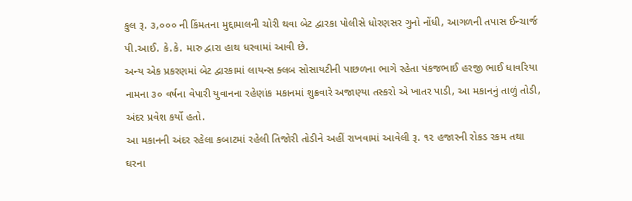કુલ રૂ. ૩,૦૦૦ ની કિંમતના મુદ્દામાલની ચોરી થવા બેટ દ્વારકા પોલીસે ધોરણસર ગુનો નોંધી, આગળની તપાસ ઈન્ચાર્જ પી.આઈ. કે.કે. મારુ દ્વારા હાથ ધરવામાં આવી છે.
અન્ય એક પ્રકરણમાં બેટ દ્વારકામાં લાયન્સ ક્લબ સોસાયટીની પાછળના ભાગે રહેતા પંકજભાઈ હરજી ભાઈ ધાવરિયા નામના ૩૦ વર્ષના વેપારી યુવાનના રહેણાંક મકાનમાં શુક્રવારે અજાણ્યા તસ્કરો એ ખાતર પાડી, આ મકાનનું તાળું તોડી, અંદર પ્રવેશ કર્યો હતો.
આ મકાનની અંદર રહેલા કબાટમાં રહેલી તિજોરી તોડીને અહીં રાખવામાં આવેલી રૂ. ૧૨ હજારની રોકડ રકમ તથા ઘરના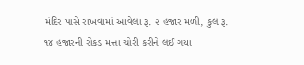મંદિર પાસે રાખવામાં આવેલા રૂ. ૨ હજાર મળી, કુલ રૂ. ૧૪ હજારની રોકડ મત્તા ચોરી કરીને લઈ ગયા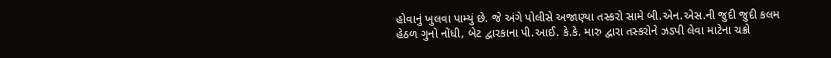હોવાનું ખુલવા પામ્યું છે. જે અંગે પોલીસે અજાણ્યા તસ્કરો સામે બી.એન.એસ.ની જુદી જુદી કલમ હેઠળ ગુનો નોંધી, બેટ દ્વારકાના પી.આઈ. કે.કે. મારુ દ્વારા તસ્કરોને ઝડપી લેવા માટેના ચક્રો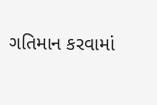ગતિમાન કરવામાં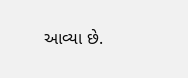આવ્યા છે.